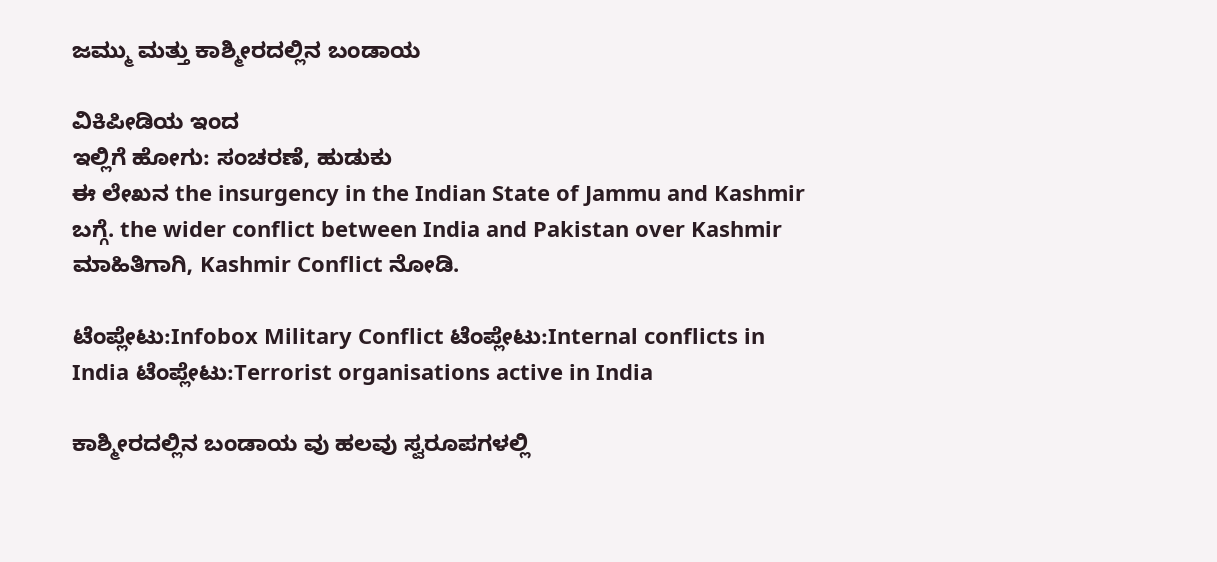ಜಮ್ಮು ಮತ್ತು ಕಾಶ್ಮೀರದಲ್ಲಿನ ಬಂಡಾಯ

ವಿಕಿಪೀಡಿಯ ಇಂದ
ಇಲ್ಲಿಗೆ ಹೋಗು: ಸಂಚರಣೆ, ಹುಡುಕು
ಈ ಲೇಖನ the insurgency in the Indian State of Jammu and Kashmir ಬಗ್ಗೆ. the wider conflict between India and Pakistan over Kashmir ಮಾಹಿತಿಗಾಗಿ, Kashmir Conflict ನೋಡಿ.

ಟೆಂಪ್ಲೇಟು:Infobox Military Conflict ಟೆಂಪ್ಲೇಟು:Internal conflicts in India ಟೆಂಪ್ಲೇಟು:Terrorist organisations active in India

ಕಾಶ್ಮೀರದಲ್ಲಿನ ಬಂಡಾಯ ವು ಹಲವು ಸ್ವರೂಪಗಳಲ್ಲಿ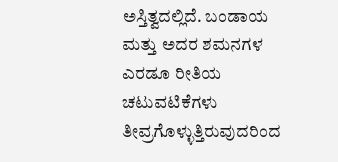ಅಸ್ತಿತ್ವದಲ್ಲಿದೆ. ಬಂಡಾಯ ಮತ್ತು ಅದರ ಶಮನಗಳ ಎರಡೂ ರೀತಿಯ ಚಟುವಟಿಕೆಗಳು ತೀವ್ರಗೊಳ್ಳುತ್ತಿರುವುದರಿಂದ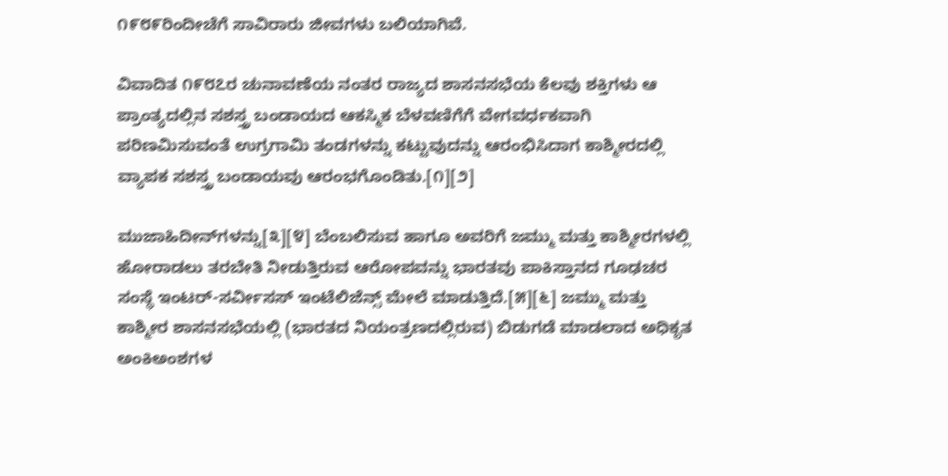೧೯೮೯ರಿಂದೀಚೆಗೆ ಸಾವಿರಾರು ಜೀವಗಳು ಬಲಿಯಾಗಿವೆ.

ವಿವಾದಿತ ೧೯೮೭ರ ಚುನಾವಣೆಯ ನಂತರ ರಾಜ್ಯದ ಶಾಸನಸಭೆಯ ಕೆಲವು ಶಕ್ತಿಗಳು ಆ ಪ್ರಾಂತ್ಯದಲ್ಲಿನ ಸಶಸ್ತ್ರ ಬಂಡಾಯದ ಆಕಸ್ಮಿಕ ಬೆಳವಣಿಗೆಗೆ ವೇಗವರ್ಧಕವಾಗಿ ಪರಿಣಮಿಸುವಂತೆ ಉಗ್ರಗಾಮಿ ತಂಡಗಳನ್ನು ಕಟ್ಟುವುದನ್ನು ಆರಂಭಿಸಿದಾಗ ಕಾಶ್ಮೀರದಲ್ಲಿ ವ್ಯಾಪಕ ಸಶಸ್ತ್ರ ಬಂಡಾಯವು ಆರಂಭಗೊಂಡಿತು.[೧][೨]

ಮುಜಾಹಿದೀನ್‌ಗಳನ್ನು[೩][೪] ಬೆಂಬಲಿಸುವ ಹಾಗೂ ಅವರಿಗೆ ಜಮ್ಮು ಮತ್ತು ಕಾಶ್ಮೀರಗಳಲ್ಲಿ ಹೋರಾಡಲು ತರಬೇತಿ ನೀಡುತ್ತಿರುವ ಆರೋಪವನ್ನು ಭಾರತವು ಪಾಕಿಸ್ತಾನದ ಗೂಢಚರ ಸಂಸ್ಥೆ ಇಂಟರ್‌-ಸರ್ವೀಸಸ್‌ ಇಂಟೆಲಿಜೆನ್ಸ್‌ ಮೇಲೆ ಮಾಡುತ್ತಿದೆ.[೫][೬] ಜಮ್ಮು ಮತ್ತು ಕಾಶ್ಮೀರ ಶಾಸನಸಭೆಯಲ್ಲಿ (ಭಾರತದ ನಿಯಂತ್ರಣದಲ್ಲಿರುವ) ಬಿಡುಗಡೆ ಮಾಡಲಾದ ಅಧಿಕೃತ ಅಂಕಿಅಂಶಗಳ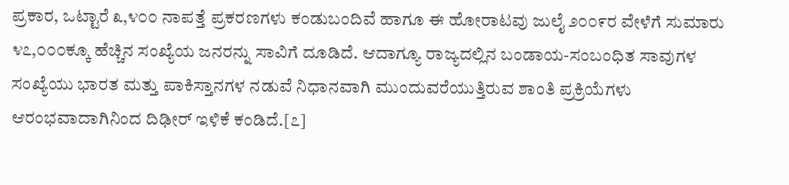ಪ್ರಕಾರ, ಒಟ್ಟಾರೆ ೩,೪೦೦ ನಾಪತ್ತೆ ಪ್ರಕರಣಗಳು ಕಂಡುಬಂದಿವೆ ಹಾಗೂ ಈ ಹೋರಾಟವು ಜುಲೈ ೨೦೦೯ರ ವೇಳೆಗೆ ಸುಮಾರು ೪೭,೦೦೦ಕ್ಕೂ ಹೆಚ್ಚಿನ ಸಂಖ್ಯೆಯ ಜನರನ್ನು ಸಾವಿಗೆ ದೂಡಿದೆ. ಆದಾಗ್ಯೂ ರಾಜ್ಯದಲ್ಲಿನ ಬಂಡಾಯ-ಸಂಬಂಧಿತ ಸಾವುಗಳ ಸಂಖ್ಯೆಯು ಭಾರತ ಮತ್ತು ಪಾಕಿಸ್ತಾನಗಳ ನಡುವೆ ನಿಧಾನವಾಗಿ ಮುಂದುವರೆಯುತ್ತಿರುವ ಶಾಂತಿ ಪ್ರಕ್ರಿಯೆಗಳು ಆರಂಭವಾದಾಗಿನಿಂದ ದಿಢೀರ್‌ ಇಳಿಕೆ ಕಂಡಿದೆ.[೭]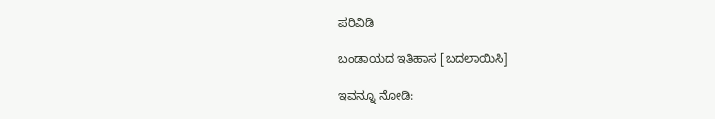ಪರಿವಿಡಿ

ಬಂಡಾಯದ ಇತಿಹಾಸ [ಬದಲಾಯಿಸಿ]

ಇವನ್ನೂ ನೋಡಿ: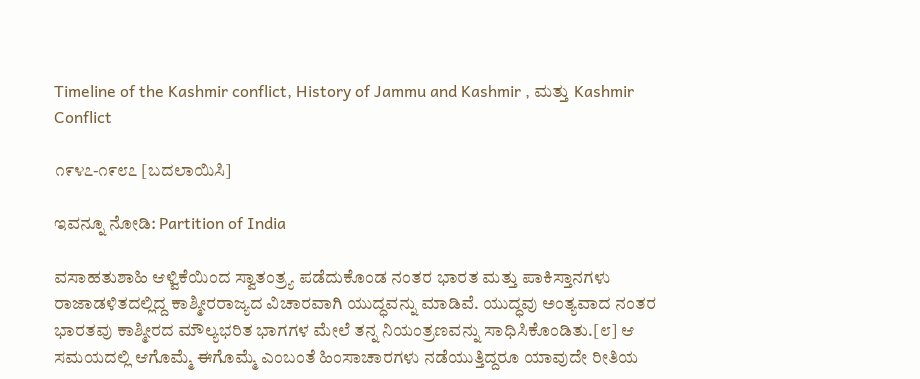Timeline of the Kashmir conflict, History of Jammu and Kashmir , ಮತ್ತು Kashmir Conflict

೧೯೪೭-೧೯೮೭ [ಬದಲಾಯಿಸಿ]

ಇವನ್ನೂ ನೋಡಿ: Partition of India

ವಸಾಹತುಶಾಹಿ ಆಳ್ವಿಕೆಯಿಂದ ಸ್ವಾತಂತ್ರ್ಯ ಪಡೆದುಕೊಂಡ ನಂತರ ಭಾರತ ಮತ್ತು ಪಾಕಿಸ್ತಾನಗಳು ರಾಜಾಡಳಿತದಲ್ಲಿದ್ದ ಕಾಶ್ಮೀರರಾಜ್ಯದ ವಿಚಾರವಾಗಿ ಯುದ್ಧವನ್ನು ಮಾಡಿವೆ. ಯುದ್ಧವು ಅಂತ್ಯವಾದ ನಂತರ ಭಾರತವು ಕಾಶ್ಮೀರದ ಮೌಲ್ಯಭರಿತ ಭಾಗಗಳ ಮೇಲೆ ತನ್ನ ನಿಯಂತ್ರಣವನ್ನು ಸಾಧಿಸಿಕೊಂಡಿತು.[೮] ಆ ಸಮಯದಲ್ಲಿ ಆಗೊಮ್ಮೆ ಈಗೊಮ್ಮೆ ಎಂಬಂತೆ ಹಿಂಸಾಚಾರಗಳು ನಡೆಯುತ್ತಿದ್ದರೂ ಯಾವುದೇ ರೀತಿಯ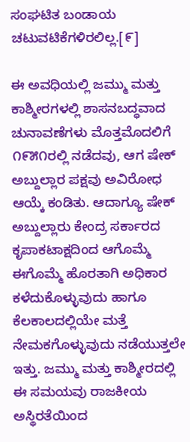ಸಂಘಟಿತ ಬಂಡಾಯ ಚಟುವಟಿಕೆಗಳಿರಲಿಲ್ಲ.[೯]

ಈ ಅವಧಿಯಲ್ಲಿ ಜಮ್ಮು ಮತ್ತು ಕಾಶ್ಮೀರಗಳಲ್ಲಿ ಶಾಸನಬದ್ಧವಾದ ಚುನಾವಣೆಗಳು ಮೊತ್ತಮೊದಲಿಗೆ ೧೯೫೧ರಲ್ಲಿ ನಡೆದವು, ಆಗ ಷೇಕ್‌ ಅಬ್ದುಲ್ಲಾರ ಪಕ್ಷವು ಅವಿರೋಧ ಆಯ್ಕೆ ಕಂಡಿತು. ಆದಾಗ್ಯೂ ಷೇಕ್‌ ಅಬ್ದುಲ್ಲಾರು ಕೇಂದ್ರ ಸರ್ಕಾರದ ಕೃಪಾಕಟಾಕ್ಷದಿಂದ ಆಗೊಮ್ಮೆ ಈಗೊಮ್ಮೆ ಹೊರತಾಗಿ ಅಧಿಕಾರ ಕಳೆದುಕೊಳ್ಳುವುದು ಹಾಗೂ ಕೆಲಕಾಲದಲ್ಲಿಯೇ ಮತ್ತೆ ನೇಮಕಗೊಳ್ಳುವುದು ನಡೆಯುತ್ತಲೇ ಇತ್ತು. ಜಮ್ಮು ಮತ್ತು ಕಾಶ್ಮೀರದಲ್ಲಿ ಈ ಸಮಯವು ರಾಜಕೀಯ ಅಸ್ಥಿರತೆಯಿಂದ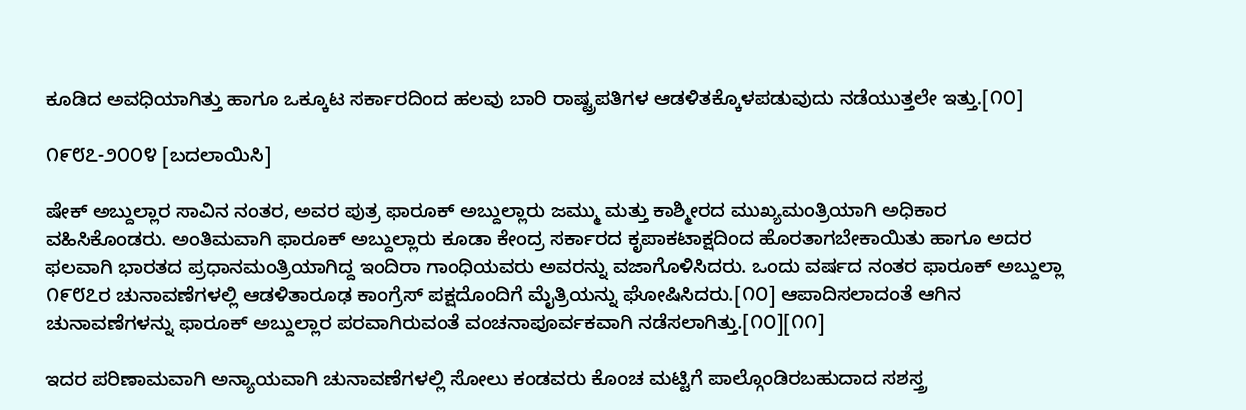ಕೂಡಿದ ಅವಧಿಯಾಗಿತ್ತು ಹಾಗೂ ಒಕ್ಕೂಟ ಸರ್ಕಾರದಿಂದ ಹಲವು ಬಾರಿ ರಾಷ್ಟ್ರಪತಿಗಳ ಆಡಳಿತಕ್ಕೊಳಪಡುವುದು ನಡೆಯುತ್ತಲೇ ಇತ್ತು.[೧೦]

೧೯೮೭-೨೦೦೪ [ಬದಲಾಯಿಸಿ]

ಷೇಕ್‌ ಅಬ್ದುಲ್ಲಾರ ಸಾವಿನ ನಂತರ, ಅವರ ಪುತ್ರ ಫಾರೂಕ್‌ ಅಬ್ದುಲ್ಲಾರು ಜಮ್ಮು ಮತ್ತು ಕಾಶ್ಮೀರದ ಮುಖ್ಯಮಂತ್ರಿಯಾಗಿ ಅಧಿಕಾರ ವಹಿಸಿಕೊಂಡರು. ಅಂತಿಮವಾಗಿ ಫಾರೂಕ್‌ ಅಬ್ದುಲ್ಲಾರು ಕೂಡಾ ಕೇಂದ್ರ ಸರ್ಕಾರದ ಕೃಪಾಕಟಾಕ್ಷದಿಂದ ಹೊರತಾಗಬೇಕಾಯಿತು ಹಾಗೂ ಅದರ ಫಲವಾಗಿ ಭಾರತದ ಪ್ರಧಾನಮಂತ್ರಿಯಾಗಿದ್ದ ಇಂದಿರಾ ಗಾಂಧಿಯವರು ಅವರನ್ನು ವಜಾಗೊಳಿಸಿದರು. ಒಂದು ವರ್ಷದ ನಂತರ ಫಾರೂಕ್‌ ಅಬ್ದುಲ್ಲಾ ೧೯೮೭ರ ಚುನಾವಣೆಗಳಲ್ಲಿ ಆಡಳಿತಾರೂಢ ಕಾಂಗ್ರೆಸ್‌ ಪಕ್ಷದೊಂದಿಗೆ ಮೈತ್ರಿಯನ್ನು ಘೋಷಿಸಿದರು.[೧೦] ಆಪಾದಿಸಲಾದಂತೆ ಆಗಿನ ಚುನಾವಣೆಗಳನ್ನು ಫಾರೂಕ್‌ ಅಬ್ದುಲ್ಲಾರ ಪರವಾಗಿರುವಂತೆ ವಂಚನಾಪೂರ್ವಕವಾಗಿ ನಡೆಸಲಾಗಿತ್ತು.[೧೦][೧೧]

ಇದರ ಪರಿಣಾಮವಾಗಿ ಅನ್ಯಾಯವಾಗಿ ಚುನಾವಣೆಗಳಲ್ಲಿ ಸೋಲು ಕಂಡವರು ಕೊಂಚ ಮಟ್ಟಿಗೆ ಪಾಲ್ಗೊಂಡಿರಬಹುದಾದ ಸಶಸ್ತ್ರ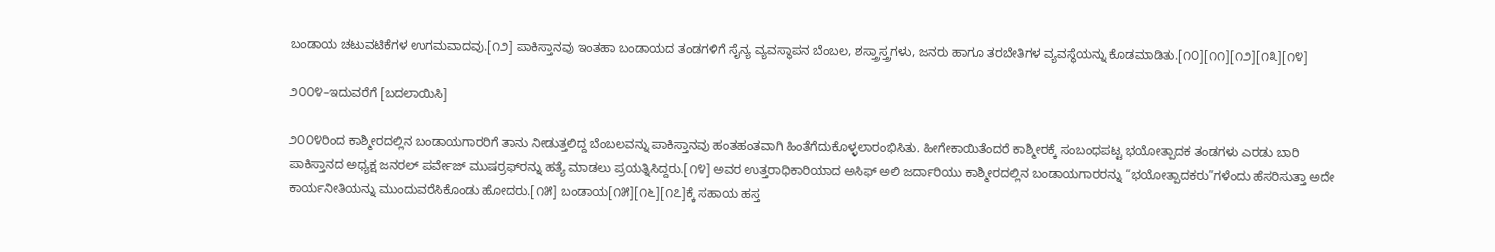ಬಂಡಾಯ ಚಟುವಟಿಕೆಗಳ ಉಗಮವಾದವು.[೧೨] ಪಾಕಿಸ್ತಾನವು ಇಂತಹಾ ಬಂಡಾಯದ ತಂಡಗಳಿಗೆ ಸೈನ್ಯ ವ್ಯವಸ್ಥಾಪನ ಬೆಂಬಲ, ಶಸ್ತ್ರಾಸ್ತ್ರಗಳು, ಜನರು ಹಾಗೂ ತರಬೇತಿಗಳ ವ್ಯವಸ್ಥೆಯನ್ನು ಕೊಡಮಾಡಿತು.[೧೦][೧೧][೧೨][೧೩][೧೪]

೨೦೦೪–ಇದುವರೆಗೆ [ಬದಲಾಯಿಸಿ]

೨೦೦೪ರಿಂದ ಕಾಶ್ಮೀರದಲ್ಲಿನ ಬಂಡಾಯಗಾರರಿಗೆ ತಾನು ನೀಡುತ್ತಲಿದ್ದ ಬೆಂಬಲವನ್ನು ಪಾಕಿಸ್ತಾನವು ಹಂತಹಂತವಾಗಿ ಹಿಂತೆಗೆದುಕೊಳ್ಳಲಾರಂಭಿಸಿತು. ಹೀಗೇಕಾಯಿತೆಂದರೆ ಕಾಶ್ಮೀರಕ್ಕೆ ಸಂಬಂಧಪಟ್ಟ ಭಯೋತ್ಪಾದಕ ತಂಡಗಳು ಎರಡು ಬಾರಿ ಪಾಕಿಸ್ತಾನದ ಅಧ್ಯಕ್ಷ ಜನರಲ್‌ ಪರ್ವೇಜ್‌ ಮುಷರ್ರಫ್‌‌ರನ್ನು ಹತ್ಯೆ ಮಾಡಲು ಪ್ರಯತ್ನಿಸಿದ್ದರು.[೧೪] ಅವರ ಉತ್ತರಾಧಿಕಾರಿಯಾದ ಅಸಿಫ್‌ ಅಲಿ ಜರ್ದಾರಿಯು ಕಾಶ್ಮೀರದಲ್ಲಿನ ಬಂಡಾಯಗಾರರನ್ನು “ಭಯೋತ್ಪಾದಕರು”ಗಳೆಂದು ಹೆಸರಿಸುತ್ತಾ ಅದೇ ಕಾರ್ಯನೀತಿಯನ್ನು ಮುಂದುವರೆಸಿಕೊಂಡು ಹೋದರು.[೧೫] ಬಂಡಾಯ[೧೫][೧೬][೧೭]ಕ್ಕೆ ಸಹಾಯ ಹಸ್ತ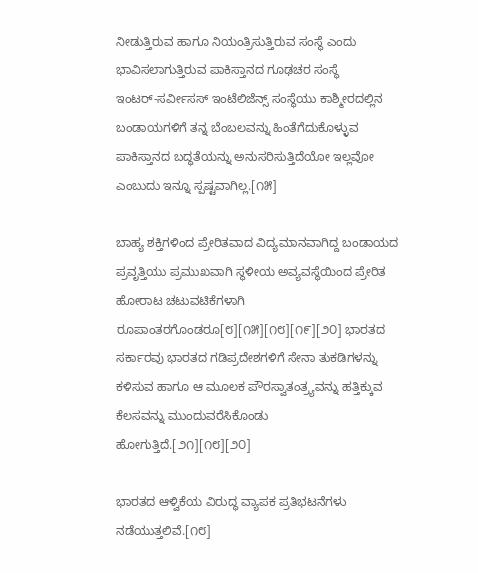ನೀಡುತ್ತಿರುವ ಹಾಗೂ ನಿಯಂತ್ರಿಸುತ್ತಿರುವ ಸಂಸ್ಥೆ ಎಂದು ಭಾವಿಸಲಾಗುತ್ತಿರುವ ಪಾಕಿಸ್ತಾನದ ಗೂಢಚರ ಸಂಸ್ಥೆ ಇಂಟರ್‌-ಸರ್ವೀಸಸ್‌ ಇಂಟೆಲಿಜೆನ್ಸ್‌ ಸಂಸ್ಥೆಯು ಕಾಶ್ಮೀರದಲ್ಲಿನ ಬಂಡಾಯಗಳಿಗೆ ತನ್ನ ಬೆಂಬಲವನ್ನು ಹಿಂತೆಗೆದುಕೊಳ್ಳುವ ಪಾಕಿಸ್ತಾನದ ಬದ್ಧತೆಯನ್ನು ಅನುಸರಿಸುತ್ತಿದೆಯೋ ಇಲ್ಲವೋ ಎಂಬುದು ಇನ್ನೂ ಸ್ಪಷ್ಟವಾಗಿಲ್ಲ.[೧೫]

ಬಾಹ್ಯ ಶಕ್ತಿಗಳಿಂದ ಪ್ರೇರಿತವಾದ ವಿದ್ಯಮಾನವಾಗಿದ್ದ ಬಂಡಾಯದ ಪ್ರವೃತ್ತಿಯು ಪ್ರಮುಖವಾಗಿ ಸ್ಥಳೀಯ ಅವ್ಯವಸ್ಥೆಯಿಂದ ಪ್ರೇರಿತ ಹೋರಾಟ ಚಟುವಟಿಕೆಗಳಾಗಿ ರೂಪಾಂತರಗೊಂಡರೂ[೮][೧೫][೧೮][೧೯][೨೦] ಭಾರತದ ಸರ್ಕಾರವು ಭಾರತದ ಗಡಿಪ್ರದೇಶಗಳಿಗೆ ಸೇನಾ ತುಕಡಿಗಳನ್ನು ಕಳಿಸುವ ಹಾಗೂ ಆ ಮೂಲಕ ಪೌರಸ್ವಾತಂತ್ರ್ಯವನ್ನು ಹತ್ತಿಕ್ಕುವ ಕೆಲಸವನ್ನು ಮುಂದುವರೆಸಿಕೊಂಡು ಹೋಗುತ್ತಿದೆ.[೨೧][೧೮][೨೦]

ಭಾರತದ ಆಳ್ವಿಕೆಯ ವಿರುದ್ಧ ವ್ಯಾಪಕ ಪ್ರತಿಭಟನೆಗಳು ನಡೆಯುತ್ತಲಿವೆ.[೧೮]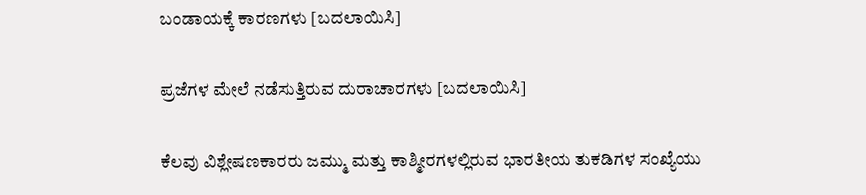ಬಂಡಾಯಕ್ಕೆ ಕಾರಣಗಳು [ಬದಲಾಯಿಸಿ]

ಪ್ರಜೆಗಳ ಮೇಲೆ ನಡೆಸುತ್ತಿರುವ ದುರಾಚಾರಗಳು [ಬದಲಾಯಿಸಿ]

ಕೆಲವು ವಿಶ್ಲೇಷಣಕಾರರು ಜಮ್ಮು ಮತ್ತು ಕಾಶ್ಮೀರಗಳಲ್ಲಿರುವ ಭಾರತೀಯ ತುಕಡಿಗಳ ಸಂಖ್ಯೆಯು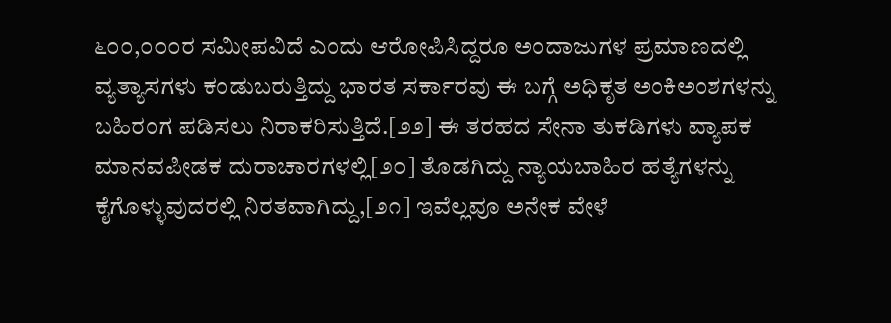೬೦೦,೦೦೦ರ ಸಮೀಪವಿದೆ ಎಂದು ಆರೋಪಿಸಿದ್ದರೂ ಅಂದಾಜುಗಳ ಪ್ರಮಾಣದಲ್ಲಿ ವ್ಯತ್ಯಾಸಗಳು ಕಂಡುಬರುತ್ತಿದ್ದು ಭಾರತ ಸರ್ಕಾರವು ಈ ಬಗ್ಗೆ ಅಧಿಕೃತ ಅಂಕಿಅಂಶಗಳನ್ನು ಬಹಿರಂಗ ಪಡಿಸಲು ನಿರಾಕರಿಸುತ್ತಿದೆ.[೨೨] ಈ ತರಹದ ಸೇನಾ ತುಕಡಿಗಳು ವ್ಯಾಪಕ ಮಾನವಪೀಡಕ ದುರಾಚಾರಗಳಲ್ಲಿ[೨೦] ತೊಡಗಿದ್ದು ನ್ಯಾಯಬಾಹಿರ ಹತ್ಯೆಗಳನ್ನು ಕೈಗೊಳ್ಳುವುದರಲ್ಲಿ ನಿರತವಾಗಿದ್ದು,[೨೧] ಇವೆಲ್ಲವೂ ಅನೇಕ ವೇಳೆ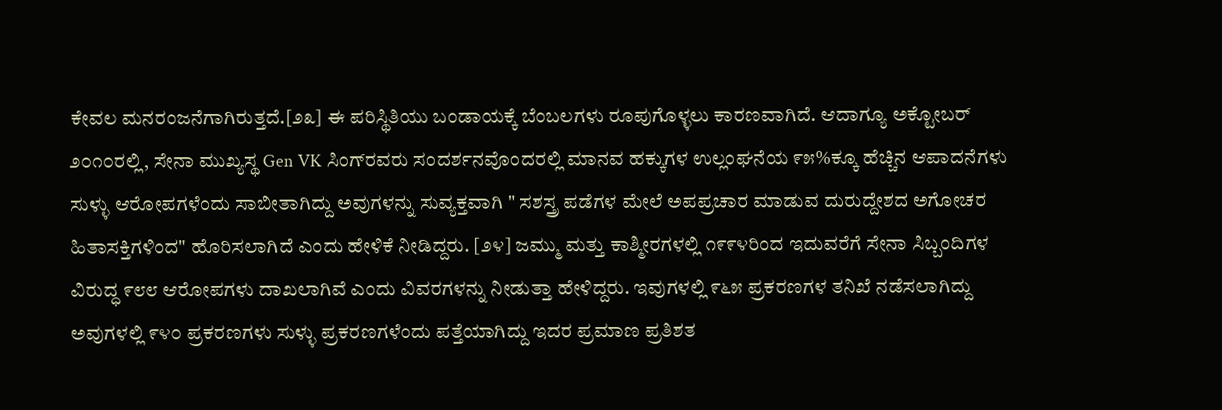ಕೇವಲ ಮನರಂಜನೆಗಾಗಿರುತ್ತದೆ.[೨೩] ಈ ಪರಿಸ್ಥಿತಿಯು ಬಂಡಾಯಕ್ಕೆ ಬೆಂಬಲಗಳು ರೂಪುಗೊಳ್ಳಲು ಕಾರಣವಾಗಿದೆ. ಆದಾಗ್ಯೂ ಅಕ್ಟೋಬರ್‌‌ ೨೦೧೦ರಲ್ಲಿ, ಸೇನಾ ಮುಖ್ಯಸ್ಥ Gen VK ಸಿಂಗ್‌ರವರು ಸಂದರ್ಶನವೊಂದರಲ್ಲಿ ಮಾನವ ಹಕ್ಕುಗಳ ಉಲ್ಲಂಘನೆಯ ೯೫%ಕ್ಕೂ ಹೆಚ್ಚಿನ ಆಪಾದನೆಗಳು ಸುಳ್ಳು ಆರೋಪಗಳೆಂದು ಸಾಬೀತಾಗಿದ್ದು ಅವುಗಳನ್ನು ಸುವ್ಯಕ್ತವಾಗಿ " ಸಶಸ್ತ್ರ ಪಡೆಗಳ ಮೇಲೆ ಅಪಪ್ರಚಾರ ಮಾಡುವ ದುರುದ್ದೇಶದ ಅಗೋಚರ ಹಿತಾಸಕ್ತಿಗಳಿಂದ" ಹೊರಿಸಲಾಗಿದೆ ಎಂದು ಹೇಳಿಕೆ ನೀಡಿದ್ದರು. [೨೪] ಜಮ್ಮು ಮತ್ತು ಕಾಶ್ಮೀರಗಳಲ್ಲಿ ೧೯೯೪ರಿಂದ ಇದುವರೆಗೆ ಸೇನಾ ಸಿಬ್ಬಂದಿಗಳ ವಿರುದ್ಧ ೯೮೮ ಆರೋಪಗಳು ದಾಖಲಾಗಿವೆ ಎಂದು ವಿವರಗಳನ್ನು ನೀಡುತ್ತಾ ಹೇಳಿದ್ದರು. ಇವುಗಳಲ್ಲಿ ೯೬೫ ಪ್ರಕರಣಗಳ ತನಿಖೆ ನಡೆಸಲಾಗಿದ್ದು ಅವುಗಳಲ್ಲಿ ೯೪೦ ಪ್ರಕರಣಗಳು ಸುಳ್ಳು ಪ್ರಕರಣಗಳೆಂದು ಪತ್ತೆಯಾಗಿದ್ದು ಇದರ ಪ್ರಮಾಣ ಪ್ರತಿಶತ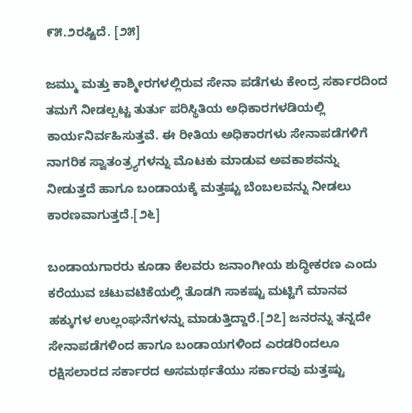೯೫.೨ರಷ್ಟಿದೆ. [೨೫]

ಜಮ್ಮು ಮತ್ತು ಕಾಶ್ಮೀರಗಳಲ್ಲಿರುವ ಸೇನಾ ಪಡೆಗಳು ಕೇಂದ್ರ ಸರ್ಕಾರದಿಂದ ತಮಗೆ ನೀಡಲ್ಪಟ್ಟ ತುರ್ತು ಪರಿಸ್ಥಿತಿಯ ಅಧಿಕಾರಗಳಡಿಯಲ್ಲಿ ಕಾರ್ಯನಿರ್ವಹಿಸುತ್ತವೆ. ಈ ರೀತಿಯ ಅಧಿಕಾರಗಳು ಸೇನಾಪಡೆಗಳಿಗೆ ನಾಗರಿಕ ಸ್ವಾತಂತ್ರ್ಯಗಳನ್ನು ಮೊಟಕು ಮಾಡುವ ಅವಕಾಶವನ್ನು ನೀಡುತ್ತದೆ ಹಾಗೂ ಬಂಡಾಯಕ್ಕೆ ಮತ್ತಷ್ಟು ಬೆಂಬಲವನ್ನು ನೀಡಲು ಕಾರಣವಾಗುತ್ತದೆ.[೨೬]

ಬಂಡಾಯಗಾರರು ಕೂಡಾ ಕೆಲವರು ಜನಾಂಗೀಯ ಶುದ್ಧೀಕರಣ ಎಂದು ಕರೆಯುವ ಚಟುವಟಿಕೆಯಲ್ಲಿ ತೊಡಗಿ ಸಾಕಷ್ಟು ಮಟ್ಟಿಗೆ ಮಾನವ ಹಕ್ಕುಗಳ ಉಲ್ಲಂಘನೆಗಳನ್ನು ಮಾಡುತ್ತಿದ್ದಾರೆ.[೨೭] ಜನರನ್ನು ತನ್ನದೇ ಸೇನಾಪಡೆಗಳಿಂದ ಹಾಗೂ ಬಂಡಾಯಗಳಿಂದ ಎರಡರಿಂದಲೂ ರಕ್ಷಿಸಲಾರದ ಸರ್ಕಾರದ ಅಸಮರ್ಥತೆಯು ಸರ್ಕಾರವು ಮತ್ತಷ್ಟು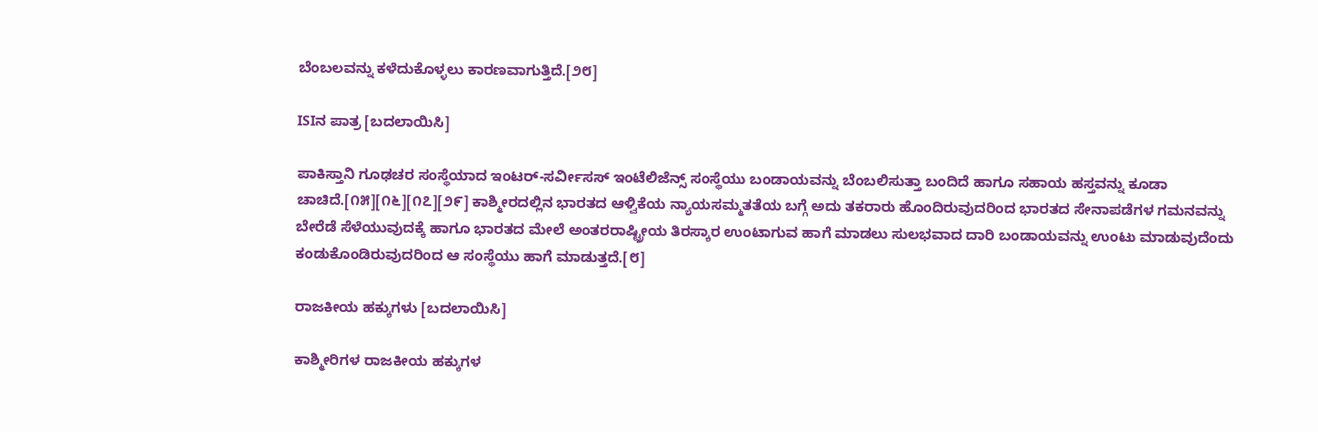ಬೆಂಬಲವನ್ನು ಕಳೆದುಕೊಳ್ಳಲು ಕಾರಣವಾಗುತ್ತಿದೆ.[೨೮]

ISIನ ಪಾತ್ರ [ಬದಲಾಯಿಸಿ]

ಪಾಕಿಸ್ತಾನಿ ಗೂಢಚರ ಸಂಸ್ಥೆಯಾದ ಇಂಟರ್‌-ಸರ್ವೀಸಸ್‌ ಇಂಟೆಲಿಜೆನ್ಸ್‌ ಸಂಸ್ಥೆಯು ಬಂಡಾಯವನ್ನು ಬೆಂಬಲಿಸುತ್ತಾ ಬಂದಿದೆ ಹಾಗೂ ಸಹಾಯ ಹಸ್ತವನ್ನು ಕೂಡಾ ಚಾಚಿದೆ.[೧೫][೧೬][೧೭][೨೯] ಕಾಶ್ಮೀರದಲ್ಲಿನ ಭಾರತದ ಆಳ್ವಿಕೆಯ ನ್ಯಾಯಸಮ್ಮತತೆಯ ಬಗ್ಗೆ ಅದು ತಕರಾರು ಹೊಂದಿರುವುದರಿಂದ ಭಾರತದ ಸೇನಾಪಡೆಗಳ ಗಮನವನ್ನು ಬೇರೆಡೆ ಸೆಳೆಯುವುದಕ್ಕೆ ಹಾಗೂ ಭಾರತದ ಮೇಲೆ ಅಂತರರಾಷ್ಟ್ರೀಯ ತಿರಸ್ಕಾರ ಉಂಟಾಗುವ ಹಾಗೆ ಮಾಡಲು ಸುಲಭವಾದ ದಾರಿ ಬಂಡಾಯವನ್ನು ಉಂಟು ಮಾಡುವುದೆಂದು ಕಂಡುಕೊಂಡಿರುವುದರಿಂದ ಆ ಸಂಸ್ಥೆಯು ಹಾಗೆ ಮಾಡುತ್ತದೆ.[೮]

ರಾಜಕೀಯ ಹಕ್ಕುಗಳು [ಬದಲಾಯಿಸಿ]

ಕಾಶ್ಮೀರಿಗಳ ರಾಜಕೀಯ ಹಕ್ಕುಗಳ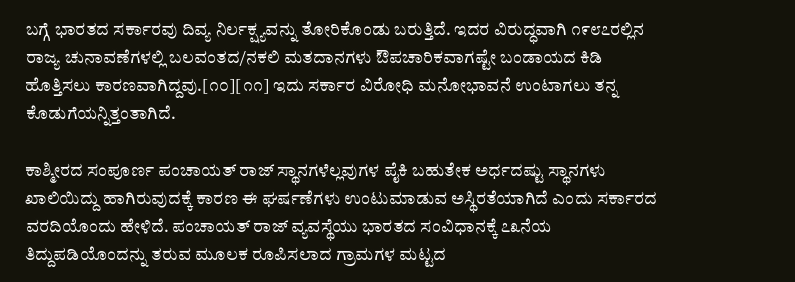ಬಗ್ಗೆ ಭಾರತದ ಸರ್ಕಾರವು ದಿವ್ಯ ನಿರ್ಲಕ್ಷ್ಯವನ್ನು ತೋರಿಕೊಂಡು ಬರುತ್ತಿದೆ. ಇದರ ವಿರುದ್ಧವಾಗಿ ೧೯೮೭ರಲ್ಲಿನ ರಾಜ್ಯ ಚುನಾವಣೆಗಳಲ್ಲಿ ಬಲವಂತದ/ನಕಲಿ ಮತದಾನಗಳು ಔಪಚಾರಿಕವಾಗಷ್ಟೇ ಬಂಡಾಯದ ಕಿಡಿ ಹೊತ್ತಿಸಲು ಕಾರಣವಾಗಿದ್ದವು.[೧೦][೧೧] ಇದು ಸರ್ಕಾರ ವಿರೋಧಿ ಮನೋಭಾವನೆ ಉಂಟಾಗಲು ತನ್ನ ಕೊಡುಗೆಯನ್ನಿತ್ತಂತಾಗಿದೆ.

ಕಾಶ್ಮೀರದ ಸಂಪೂರ್ಣ ಪಂಚಾಯತ್‌ ರಾಜ್‌ ಸ್ಥಾನಗಳೆಲ್ಲವುಗಳ ಪೈಕಿ ಬಹುತೇಕ ಅರ್ಧದಷ್ಟು ಸ್ಥಾನಗಳು ಖಾಲಿಯಿದ್ದು ಹಾಗಿರುವುದಕ್ಕೆ ಕಾರಣ ಈ ಘರ್ಷಣೆಗಳು ಉಂಟುಮಾಡುವ ಅಸ್ಥಿರತೆಯಾಗಿದೆ ಎಂದು ಸರ್ಕಾರದ ವರದಿಯೊಂದು ಹೇಳಿದೆ. ಪಂಚಾಯತ್‌ ರಾಜ್‌ ವ್ಯವಸ್ಥೆಯು ಭಾರತದ ಸಂವಿಧಾನಕ್ಕೆ ೭೩ನೆಯ ತಿದ್ದುಪಡಿಯೊಂದನ್ನು ತರುವ ಮೂಲಕ ರೂಪಿಸಲಾದ ಗ್ರಾಮಗಳ ಮಟ್ಟದ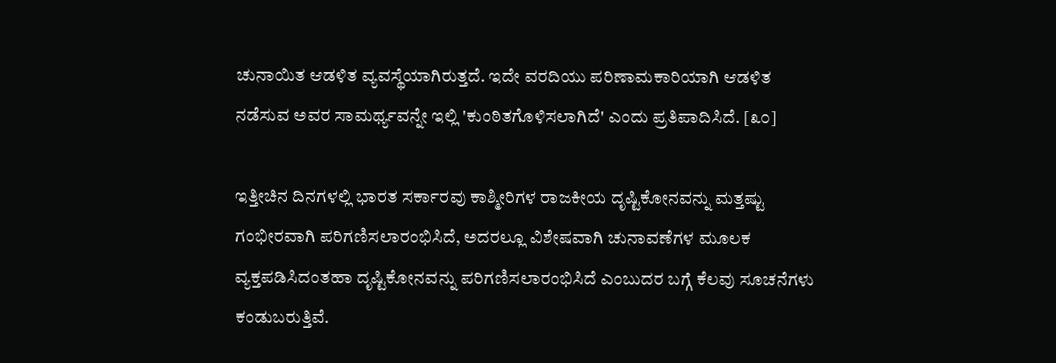ಚುನಾಯಿತ ಆಡಳಿತ ವ್ಯವಸ್ಥೆಯಾಗಿರುತ್ತದೆ. ಇದೇ ವರದಿಯು ಪರಿಣಾಮಕಾರಿಯಾಗಿ ಆಡಳಿತ ನಡೆಸುವ ಅವರ ಸಾಮರ್ಥ್ಯವನ್ನೇ ಇಲ್ಲಿ 'ಕುಂಠಿತಗೊಳಿಸಲಾಗಿದೆ' ಎಂದು ಪ್ರತಿಪಾದಿಸಿದೆ. [೩೦]

ಇತ್ತೀಚಿನ ದಿನಗಳಲ್ಲಿ ಭಾರತ ಸರ್ಕಾರವು ಕಾಶ್ಮೀರಿಗಳ ರಾಜಕೀಯ ದೃಷ್ಟಿಕೋನವನ್ನು ಮತ್ತಷ್ಟು ಗಂಭೀರವಾಗಿ ಪರಿಗಣಿಸಲಾರಂಭಿಸಿದೆ, ಅದರಲ್ಲೂ ವಿಶೇಷವಾಗಿ ಚುನಾವಣೆಗಳ ಮೂಲಕ ವ್ಯಕ್ತಪಡಿಸಿದಂತಹಾ ದೃಷ್ಟಿಕೋನವನ್ನು ಪರಿಗಣಿಸಲಾರಂಭಿಸಿದೆ ಎಂಬುದರ ಬಗ್ಗೆ ಕೆಲವು ಸೂಚನೆಗಳು ಕಂಡುಬರುತ್ತಿವೆ.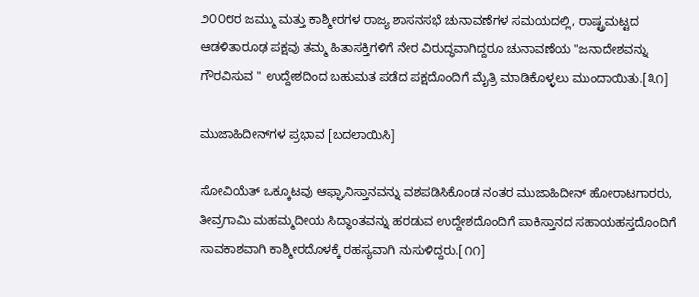೨೦೦೮ರ ಜಮ್ಮು ಮತ್ತು ಕಾಶ್ಮೀರಗಳ ರಾಜ್ಯ ಶಾಸನಸಭೆ ಚುನಾವಣೆಗಳ ಸಮಯದಲ್ಲಿ, ರಾಷ್ಟ್ರಮಟ್ಟದ ಆಡಳಿತಾರೂಢ ಪಕ್ಷವು ತಮ್ಮ ಹಿತಾಸಕ್ತಿಗಳಿಗೆ ನೇರ ವಿರುದ್ಧವಾಗಿದ್ದರೂ ಚುನಾವಣೆಯ "ಜನಾದೇಶವನ್ನು ಗೌರವಿಸುವ " ಉದ್ದೇಶದಿಂದ ಬಹುಮತ ಪಡೆದ ಪಕ್ಷದೊಂದಿಗೆ ಮೈತ್ರಿ ಮಾಡಿಕೊಳ್ಳಲು ಮುಂದಾಯಿತು.[೩೧]

ಮುಜಾಹಿದೀನ್‌ಗಳ ಪ್ರಭಾವ [ಬದಲಾಯಿಸಿ]

ಸೋವಿಯೆತ್‌ ಒಕ್ಕೂಟವು ಆಫ್ಘಾನಿಸ್ತಾನವನ್ನು ವಶಪಡಿಸಿಕೊಂಡ ನಂತರ ಮುಜಾಹಿದೀನ್‌ ಹೋರಾಟಗಾರರು, ತೀವ್ರಗಾಮಿ ಮಹಮ್ಮದೀಯ ಸಿದ್ಧಾಂತವನ್ನು ಹರಡುವ ಉದ್ದೇಶದೊಂದಿಗೆ ಪಾಕಿಸ್ತಾನದ ಸಹಾಯಹಸ್ತದೊಂದಿಗೆ ಸಾವಕಾಶವಾಗಿ ಕಾಶ್ಮೀರದೊಳಕ್ಕೆ ರಹಸ್ಯವಾಗಿ ನುಸುಳಿದ್ದರು.[೧೧]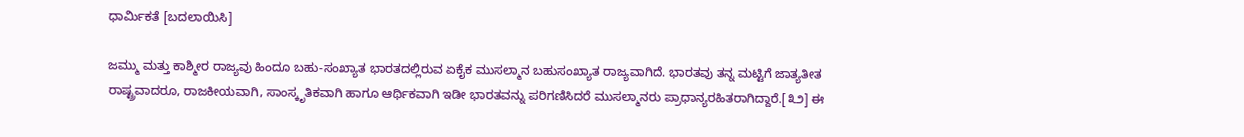ಧಾರ್ಮಿಕತೆ [ಬದಲಾಯಿಸಿ]

ಜಮ್ಮು ಮತ್ತು ಕಾಶ್ಮೀರ ರಾಜ್ಯವು ಹಿಂದೂ ಬಹು-ಸಂಖ್ಯಾತ ಭಾರತದಲ್ಲಿರುವ ಏಕೈಕ ಮುಸಲ್ಮಾನ ಬಹುಸಂಖ್ಯಾತ ರಾಜ್ಯವಾಗಿದೆ. ಭಾರತವು ತನ್ನ ಮಟ್ಟಿಗೆ ಜಾತ್ಯತೀತ ರಾಷ್ಟ್ರವಾದರೂ, ರಾಜಕೀಯವಾಗಿ, ಸಾಂಸ್ಕೃತಿಕವಾಗಿ ಹಾಗೂ ಆರ್ಥಿಕವಾಗಿ ಇಡೀ ಭಾರತವನ್ನು ಪರಿಗಣಿಸಿದರೆ ಮುಸಲ್ಮಾನರು ಪ್ರಾಧಾನ್ಯರಹಿತರಾಗಿದ್ದಾರೆ.[೩೨] ಈ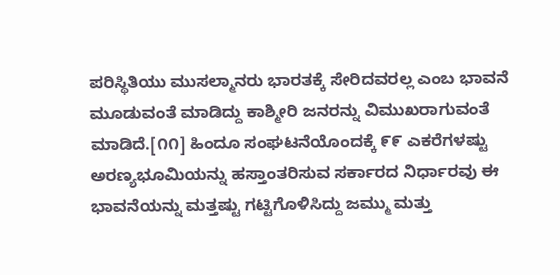ಪರಿಸ್ಥಿತಿಯು ಮುಸಲ್ಮಾನರು ಭಾರತಕ್ಕೆ ಸೇರಿದವರಲ್ಲ ಎಂಬ ಭಾವನೆ ಮೂಡುವಂತೆ ಮಾಡಿದ್ದು ಕಾಶ್ಮೀರಿ ಜನರನ್ನು ವಿಮುಖರಾಗುವಂತೆ ಮಾಡಿದೆ.[೧೧] ಹಿಂದೂ ಸಂಘಟನೆಯೊಂದಕ್ಕೆ ೯೯ ಎಕರೆಗಳಷ್ಟು ಅರಣ್ಯಭೂಮಿಯನ್ನು ಹಸ್ತಾಂತರಿಸುವ ಸರ್ಕಾರದ ನಿರ್ಧಾರವು ಈ ಭಾವನೆಯನ್ನು ಮತ್ತಷ್ಟು ಗಟ್ಟಿಗೊಳಿಸಿದ್ದು ಜಮ್ಮು ಮತ್ತು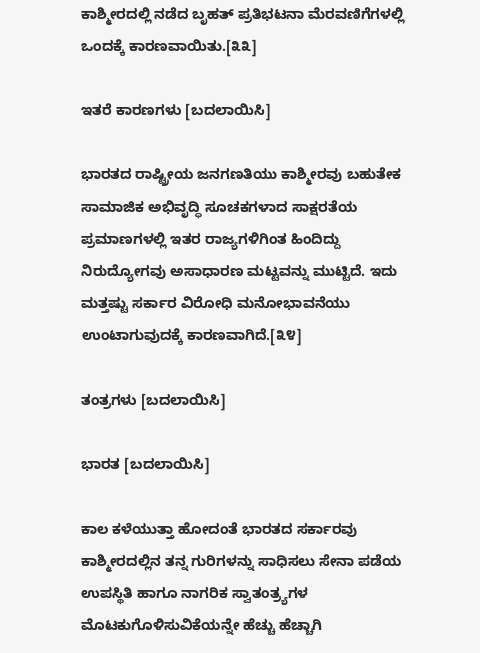ಕಾಶ್ಮೀರದಲ್ಲಿ ನಡೆದ ಬೃಹತ್‌ ಪ್ರತಿಭಟನಾ ಮೆರವಣಿಗೆಗಳಲ್ಲಿ ಒಂದಕ್ಕೆ ಕಾರಣವಾಯಿತು.[೩೩]

ಇತರೆ ಕಾರಣಗಳು [ಬದಲಾಯಿಸಿ]

ಭಾರತದ ರಾಷ್ಟ್ರೀಯ ಜನಗಣತಿಯು ಕಾಶ್ಮೀರವು ಬಹುತೇಕ ಸಾಮಾಜಿಕ ಅಭಿವೃದ್ಧಿ ಸೂಚಕಗಳಾದ ಸಾಕ್ಷರತೆಯ ಪ್ರಮಾಣಗಳಲ್ಲಿ ಇತರ ರಾಜ್ಯಗಳಿಗಿಂತ ಹಿಂದಿದ್ದು ನಿರುದ್ಯೋಗವು ಅಸಾಧಾರಣ ಮಟ್ಟವನ್ನು ಮುಟ್ಟಿದೆ. ಇದು ಮತ್ತಷ್ಟು ಸರ್ಕಾರ ವಿರೋಧಿ ಮನೋಭಾವನೆಯು ಉಂಟಾಗುವುದಕ್ಕೆ ಕಾರಣವಾಗಿದೆ.[೩೪]

ತಂತ್ರಗಳು [ಬದಲಾಯಿಸಿ]

ಭಾರತ [ಬದಲಾಯಿಸಿ]

ಕಾಲ ಕಳೆಯುತ್ತಾ ಹೋದಂತೆ ಭಾರತದ ಸರ್ಕಾರವು ಕಾಶ್ಮೀರದಲ್ಲಿನ ತನ್ನ ಗುರಿಗಳನ್ನು ಸಾಧಿಸಲು ಸೇನಾ ಪಡೆಯ ಉಪಸ್ಥಿತಿ ಹಾಗೂ ನಾಗರಿಕ ಸ್ವಾತಂತ್ರ್ಯಗಳ ಮೊಟಕುಗೊಳಿಸುವಿಕೆಯನ್ನೇ ಹೆಚ್ಚು ಹೆಚ್ಚಾಗಿ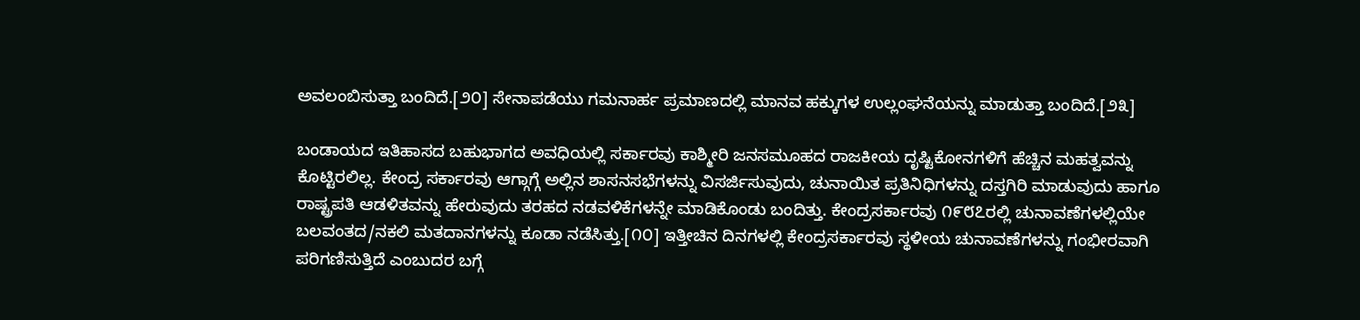ಅವಲಂಬಿಸುತ್ತಾ ಬಂದಿದೆ.[೨೦] ಸೇನಾಪಡೆಯು ಗಮನಾರ್ಹ ಪ್ರಮಾಣದಲ್ಲಿ ಮಾನವ ಹಕ್ಕುಗಳ ಉಲ್ಲಂಘನೆಯನ್ನು ಮಾಡುತ್ತಾ ಬಂದಿದೆ.[೨೩]

ಬಂಡಾಯದ ಇತಿಹಾಸದ ಬಹುಭಾಗದ ಅವಧಿಯಲ್ಲಿ ಸರ್ಕಾರವು ಕಾಶ್ಮೀರಿ ಜನಸಮೂಹದ ರಾಜಕೀಯ ದೃಷ್ಟಿಕೋನಗಳಿಗೆ ಹೆಚ್ಚಿನ ಮಹತ್ವವನ್ನು ಕೊಟ್ಟಿರಲಿಲ್ಲ. ಕೇಂದ್ರ ಸರ್ಕಾರವು ಆಗ್ಗಾಗ್ಗೆ ಅಲ್ಲಿನ ಶಾಸನಸಭೆಗಳನ್ನು ವಿಸರ್ಜಿಸುವುದು, ಚುನಾಯಿತ ಪ್ರತಿನಿಧಿಗಳನ್ನು ದಸ್ತಗಿರಿ ಮಾಡುವುದು ಹಾಗೂ ರಾಷ್ಟ್ರಪತಿ ಆಡಳಿತವನ್ನು ಹೇರುವುದು ತರಹದ ನಡವಳಿಕೆಗಳನ್ನೇ ಮಾಡಿಕೊಂಡು ಬಂದಿತ್ತು. ಕೇಂದ್ರಸರ್ಕಾರವು ೧೯೮೭ರಲ್ಲಿ ಚುನಾವಣೆಗಳಲ್ಲಿಯೇ ಬಲವಂತದ/ನಕಲಿ ಮತದಾನಗಳನ್ನು ಕೂಡಾ ನಡೆಸಿತ್ತು.[೧೦] ಇತ್ತೀಚಿನ ದಿನಗಳಲ್ಲಿ ಕೇಂದ್ರಸರ್ಕಾರವು ಸ್ಥಳೀಯ ಚುನಾವಣೆಗಳನ್ನು ಗಂಭೀರವಾಗಿ ಪರಿಗಣಿಸುತ್ತಿದೆ ಎಂಬುದರ ಬಗ್ಗೆ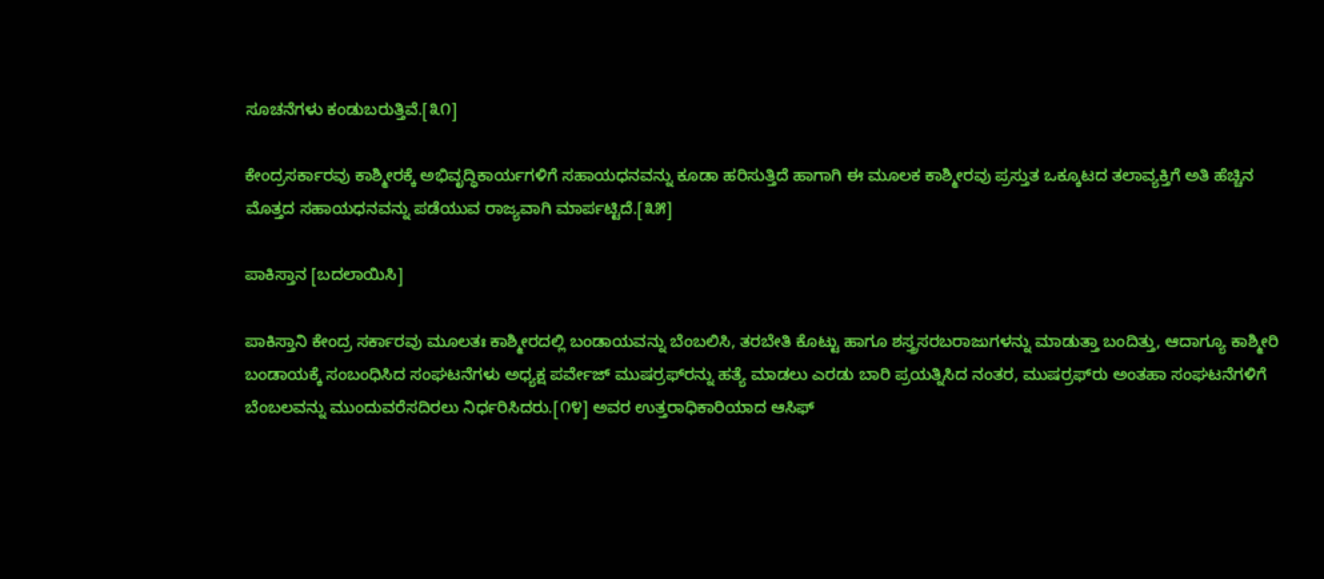ಸೂಚನೆಗಳು ಕಂಡುಬರುತ್ತಿವೆ.[೩೧]

ಕೇಂದ್ರಸರ್ಕಾರವು ಕಾಶ್ಮೀರಕ್ಕೆ ಅಭಿವೃದ್ಧಿಕಾರ್ಯಗಳಿಗೆ ಸಹಾಯಧನವನ್ನು ಕೂಡಾ ಹರಿಸುತ್ತಿದೆ ಹಾಗಾಗಿ ಈ ಮೂಲಕ ಕಾಶ್ಮೀರವು ಪ್ರಸ್ತುತ ಒಕ್ಕೂಟದ ತಲಾವ್ಯಕ್ತಿಗೆ ಅತಿ ಹೆಚ್ಚಿನ ಮೊತ್ತದ ಸಹಾಯಧನವನ್ನು ಪಡೆಯುವ ರಾಜ್ಯವಾಗಿ ಮಾರ್ಪಟ್ಟಿದೆ.[೩೫]

ಪಾಕಿಸ್ತಾನ‌ [ಬದಲಾಯಿಸಿ]

ಪಾಕಿಸ್ತಾನಿ ಕೇಂದ್ರ ಸರ್ಕಾರವು ಮೂಲತಃ ಕಾಶ್ಮೀರದಲ್ಲಿ ಬಂಡಾಯವನ್ನು ಬೆಂಬಲಿಸಿ, ತರಬೇತಿ ಕೊಟ್ಟು ಹಾಗೂ ಶಸ್ತ್ರಸರಬರಾಜುಗಳನ್ನು ಮಾಡುತ್ತಾ ಬಂದಿತ್ತು, ಆದಾಗ್ಯೂ ಕಾಶ್ಮೀರಿ ಬಂಡಾಯಕ್ಕೆ ಸಂಬಂಧಿಸಿದ ಸಂಘಟನೆಗಳು ಅಧ್ಯಕ್ಷ ಪರ್ವೇಜ್‌ ಮುಷರ್ರಫ್‌ರನ್ನು ಹತ್ಯೆ ಮಾಡಲು ಎರಡು ಬಾರಿ ಪ್ರಯತ್ನಿಸಿದ ನಂತರ, ಮುಷರ್ರಫ್‌ರು ಅಂತಹಾ ಸಂಘಟನೆಗಳಿಗೆ ಬೆಂಬಲವನ್ನು ಮುಂದುವರೆಸದಿರಲು ನಿರ್ಧರಿಸಿದರು.[೧೪] ಅವರ ಉತ್ತರಾಧಿಕಾರಿಯಾದ ಆಸಿಫ್‌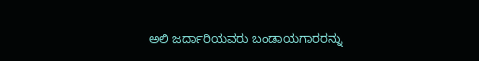ಅಲಿ ಜರ್ದಾರಿಯವರು ಬಂಡಾಯಗಾರರನ್ನು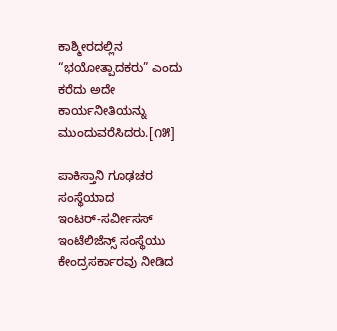ಕಾಶ್ಮೀರದಲ್ಲಿನ “ಭಯೋತ್ಪಾದಕರು” ಎಂದು ಕರೆದು ಅದೇ ಕಾರ್ಯನೀತಿಯನ್ನು ಮುಂದುವರೆಸಿದರು.[೧೫]

ಪಾಕಿಸ್ತಾನಿ ಗೂಢಚರ ಸಂಸ್ಥೆಯಾದ ಇಂಟರ್‌-ಸರ್ವೀಸಸ್‌ ಇಂಟೆಲಿಜೆನ್ಸ್‌ ಸಂಸ್ಥೆಯು ಕೇಂದ್ರಸರ್ಕಾರವು ನೀಡಿದ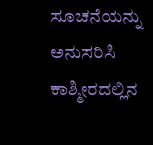ಸೂಚನೆಯನ್ನು ಅನುಸರಿಸಿ ಕಾಶ್ಮೀರದಲ್ಲಿನ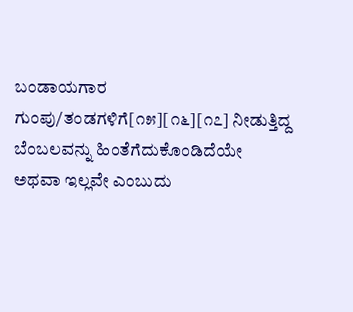ಬಂಡಾಯಗಾರ ಗುಂಪು/ತಂಡಗಳಿಗೆ[೧೫][೧೬][೧೭] ನೀಡುತ್ತಿದ್ದ ಬೆಂಬಲವನ್ನು ಹಿಂತೆಗೆದುಕೊಂಡಿದೆಯೇ ಅಥವಾ ಇಲ್ಲವೇ ಎಂಬುದು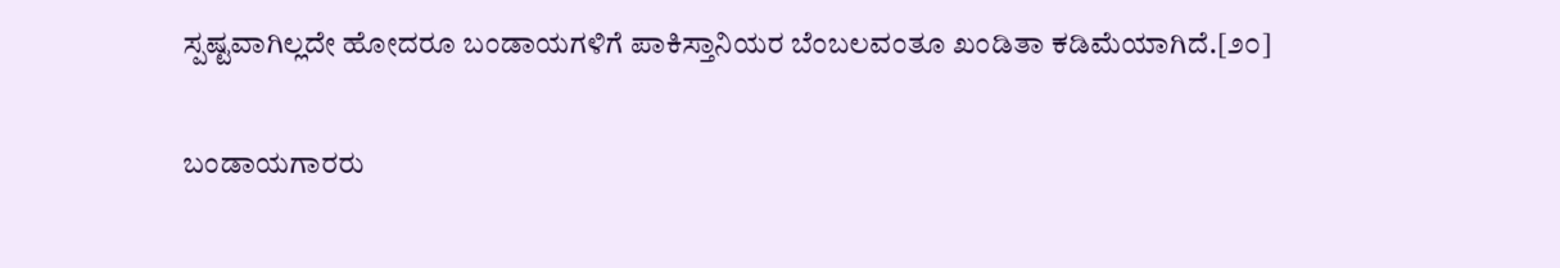ಸ್ಪಷ್ಟವಾಗಿಲ್ಲದೇ ಹೋದರೂ ಬಂಡಾಯಗಳಿಗೆ ಪಾಕಿಸ್ತಾನಿಯರ ಬೆಂಬಲವಂತೂ ಖಂಡಿತಾ ಕಡಿಮೆಯಾಗಿದೆ.[೨೦]

ಬಂಡಾಯಗಾರರು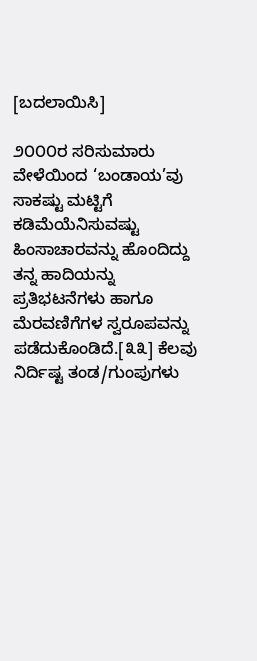[ಬದಲಾಯಿಸಿ]

೨೦೦೦ರ ಸರಿಸುಮಾರು ವೇಳೆಯಿಂದ ‘ಬಂಡಾಯ’ವು ಸಾಕಷ್ಟು ಮಟ್ಟಿಗೆ ಕಡಿಮೆಯೆನಿಸುವಷ್ಟು ಹಿಂಸಾಚಾರವನ್ನು ಹೊಂದಿದ್ದು ತನ್ನ ಹಾದಿಯನ್ನು ಪ್ರತಿಭಟನೆಗಳು ಹಾಗೂ ಮೆರವಣಿಗೆಗಳ ಸ್ವರೂಪವನ್ನು ಪಡೆದುಕೊಂಡಿದೆ.[೩೩] ಕೆಲವು ನಿರ್ದಿಷ್ಟ ತಂಡ/ಗುಂಪುಗಳು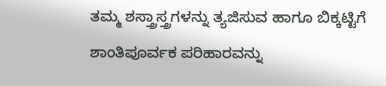ತಮ್ಮ ಶಸ್ತ್ರಾಸ್ತ್ರಗಳನ್ನು ತ್ಯಜಿಸುವ ಹಾಗೂ ಬಿಕ್ಕಟ್ಟಿಗೆ ಶಾಂತಿಪೂರ್ವಕ ಪರಿಹಾರವನ್ನು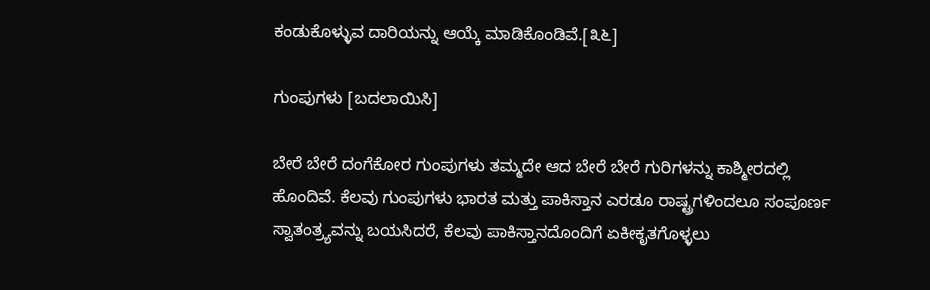ಕಂಡುಕೊಳ್ಳುವ ದಾರಿಯನ್ನು ಆಯ್ಕೆ ಮಾಡಿಕೊಂಡಿವೆ.[೩೬]

ಗುಂಪುಗಳು [ಬದಲಾಯಿಸಿ]

ಬೇರೆ ಬೇರೆ ದಂಗೆಕೋರ ಗುಂಪುಗಳು ತಮ್ಮದೇ ಆದ ಬೇರೆ ಬೇರೆ ಗುರಿಗಳನ್ನು ಕಾಶ್ಮೀರದಲ್ಲಿ ಹೊಂದಿವೆ. ಕೆಲವು ಗುಂಪುಗಳು ಭಾರತ ಮತ್ತು ಪಾಕಿಸ್ತಾನ ಎರಡೂ ರಾಷ್ಟ್ರಗಳಿಂದಲೂ ಸಂಪೂರ್ಣ ಸ್ವಾತಂತ್ರ್ಯವನ್ನು ಬಯಸಿದರೆ, ಕೆಲವು ಪಾಕಿಸ್ತಾನದೊಂದಿಗೆ ಏಕೀಕೃತಗೊಳ್ಳಲು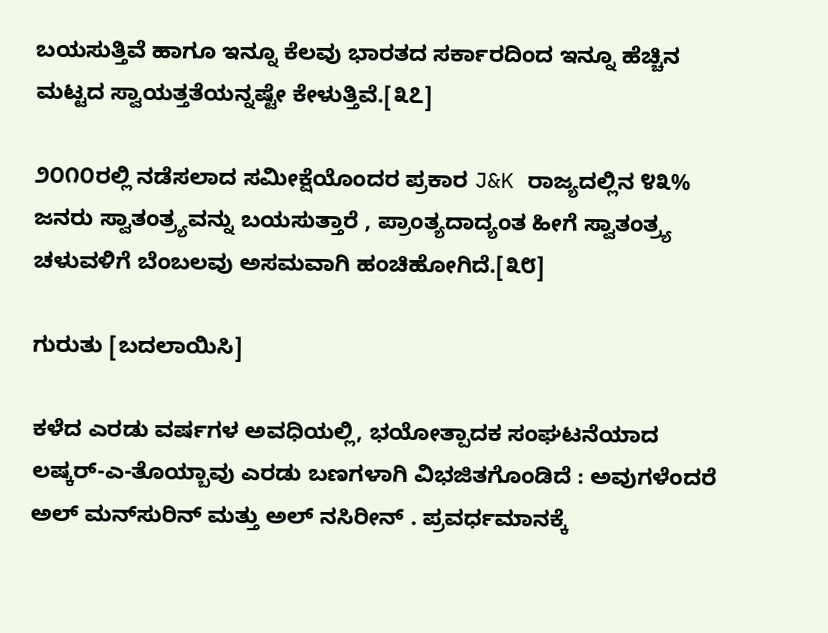ಬಯಸುತ್ತಿವೆ ಹಾಗೂ ಇನ್ನೂ ಕೆಲವು ಭಾರತದ ಸರ್ಕಾರದಿಂದ ಇನ್ನೂ ಹೆಚ್ಚಿನ ಮಟ್ಟದ ಸ್ವಾಯತ್ತತೆಯನ್ನಷ್ಟೇ ಕೇಳುತ್ತಿವೆ.[೩೭]

೨೦೧೦ರಲ್ಲಿ ನಡೆಸಲಾದ ಸಮೀಕ್ಷೆಯೊಂದರ ಪ್ರಕಾರ J&K ರಾಜ್ಯದಲ್ಲಿನ ೪೩% ಜನರು ಸ್ವಾತಂತ್ರ್ಯವನ್ನು ಬಯಸುತ್ತಾರೆ , ಪ್ರಾಂತ್ಯದಾದ್ಯಂತ ಹೀಗೆ ಸ್ವಾತಂತ್ರ್ಯ ಚಳುವಳಿಗೆ ಬೆಂಬಲವು ಅಸಮವಾಗಿ ಹಂಚಿಹೋಗಿದೆ.[೩೮]

ಗುರುತು [ಬದಲಾಯಿಸಿ]

ಕಳೆದ ಎರಡು ವರ್ಷಗಳ ಅವಧಿಯಲ್ಲಿ, ಭಯೋತ್ಪಾದಕ ಸಂಘಟನೆಯಾದ ಲಷ್ಕರ್‌-ಎ-ತೊಯ್ಬಾವು ಎರಡು ಬಣಗಳಾಗಿ ವಿಭಜಿತಗೊಂಡಿದೆ : ಅವುಗಳೆಂದರೆ ಅಲ್‌ ಮನ್‌ಸುರಿನ್‌ ಮತ್ತು ಅಲ್‌ ನಸಿರೀನ್‌ . ಪ್ರವರ್ಧಮಾನಕ್ಕೆ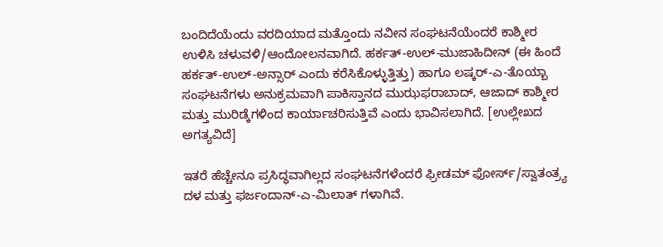ಬಂದಿದೆಯೆಂದು ವರದಿಯಾದ ಮತ್ತೊಂದು ನವೀನ ಸಂಘಟನೆಯೆಂದರೆ ಕಾಶ್ಮೀರ ಉಳಿಸಿ ಚಳುವಳಿ/ಆಂದೋಲನವಾಗಿದೆ. ಹರ್ಕತ್‌-ಉಲ್‌-ಮುಜಾಹಿದೀನ್‌ (ಈ ಹಿಂದೆ ಹರ್ಕತ್‌-ಉಲ್‌-ಅನ್ಸಾರ್‌ ಎಂದು ಕರೆಸಿಕೊಳ್ಳುತ್ತಿತ್ತು) ಹಾಗೂ ಲಷ್ಕರ್‌-ಎ-ತೊಯ್ಬಾ ಸಂಘಟನೆಗಳು ಅನುಕ್ರಮವಾಗಿ ಪಾಕಿಸ್ತಾನದ ಮುಝಫರಾಬಾದ್‌, ಆಜಾದ್‌ ಕಾಶ್ಮೀರ ಮತ್ತು ಮುರಿಡ್ಕೆಗಳಿಂದ ಕಾರ್ಯಾಚರಿಸುತ್ತಿವೆ ಎಂದು ಭಾವಿಸಲಾಗಿದೆ. [ಉಲ್ಲೇಖದ ಅಗತ್ಯವಿದೆ]

ಇತರೆ ಹೆಚ್ಚೇನೂ ಪ್ರಸಿದ್ಧವಾಗಿಲ್ಲದ ಸಂಘಟನೆಗಳೆಂದರೆ ಫ್ರೀಡಮ್‌ ಫೋರ್ಸ್‌/ಸ್ವಾತಂತ್ರ್ಯ ದಳ ಮತ್ತು ಫರ್ಜಂದಾನ್‌-ಎ-ಮಿಲಾತ್‌ ಗಳಾಗಿವೆ.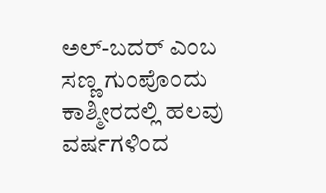ಅಲ್‌-ಬದರ್ ಎಂಬ ಸಣ್ಣ ಗುಂಪೊಂದು ಕಾಶ್ಮೀರದಲ್ಲಿ ಹಲವು ವರ್ಷಗಳಿಂದ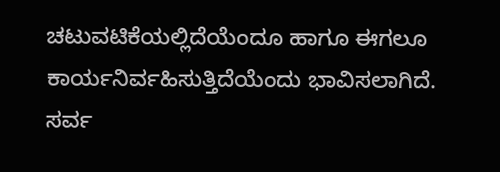ಚಟುವಟಿಕೆಯಲ್ಲಿದೆಯೆಂದೂ ಹಾಗೂ ಈಗಲೂ ಕಾರ್ಯನಿರ್ವಹಿಸುತ್ತಿದೆಯೆಂದು ಭಾವಿಸಲಾಗಿದೆ. ಸರ್ವ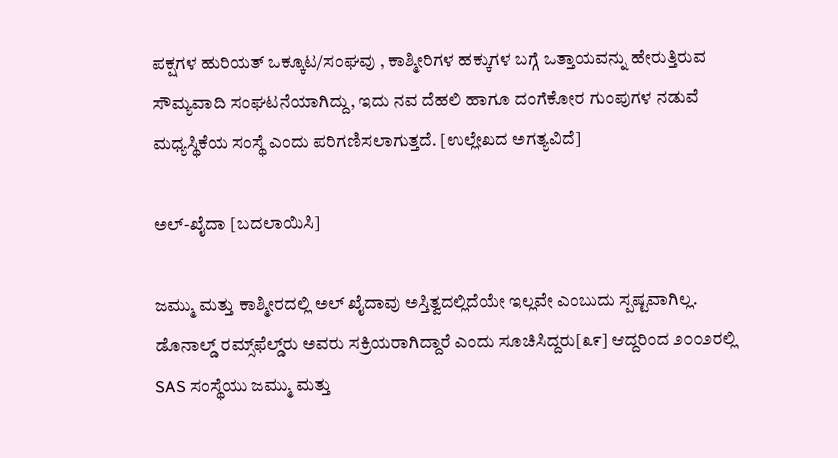ಪಕ್ಷಗಳ ಹುರಿಯತ್‌ ಒಕ್ಕೂಟ/ಸಂಘವು , ಕಾಶ್ಮೀರಿಗಳ ಹಕ್ಕುಗಳ ಬಗ್ಗೆ ಒತ್ತಾಯವನ್ನು ಹೇರುತ್ತಿರುವ ಸೌಮ್ಯವಾದಿ ಸಂಘಟನೆಯಾಗಿದ್ದು, ಇದು ನವ ದೆಹಲಿ ಹಾಗೂ ದಂಗೆಕೋರ ಗುಂಪುಗಳ ನಡುವೆ ಮಧ್ಯಸ್ಥಿಕೆಯ ಸಂಸ್ಥೆ ಎಂದು ಪರಿಗಣಿಸಲಾಗುತ್ತದೆ. [ಉಲ್ಲೇಖದ ಅಗತ್ಯವಿದೆ]

ಅಲ್-ಖೈದಾ [ಬದಲಾಯಿಸಿ]

ಜಮ್ಮು ಮತ್ತು ಕಾಶ್ಮೀರದಲ್ಲಿ ಅಲ್‌ ಖೈದಾವು ಅಸ್ತಿತ್ವದಲ್ಲಿದೆಯೇ ಇಲ್ಲವೇ ಎಂಬುದು ಸ್ಪಷ್ಟವಾಗಿಲ್ಲ. ಡೊನಾಲ್ಡ್‌ ರಮ್ಸ್‌ಫೆಲ್ಡ್‌ರು ಅವರು ಸಕ್ರಿಯರಾಗಿದ್ದಾರೆ ಎಂದು ಸೂಚಿಸಿದ್ದರು[೩೯] ಆದ್ದರಿಂದ ೨೦೦೨ರಲ್ಲಿ SAS ಸಂಸ್ಥೆಯು ಜಮ್ಮು ಮತ್ತು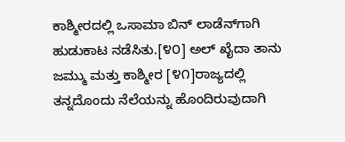ಕಾಶ್ಮೀರದಲ್ಲಿ ಒಸಾಮಾ ಬಿನ್‌ ಲಾಡೆನ್‌ಗಾಗಿ ಹುಡುಕಾಟ ನಡೆಸಿತು.[೪೦] ಅಲ್‌ ಖೈದಾ ತಾನು ಜಮ್ಮು ಮತ್ತು ಕಾಶ್ಮೀರ [೪೧]ರಾಜ್ಯದಲ್ಲಿ ತನ್ನದೊಂದು ನೆಲೆಯನ್ನು ಹೊಂದಿರುವುದಾಗಿ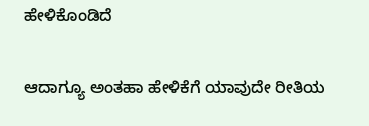ಹೇಳಿಕೊಂಡಿದೆ

ಆದಾಗ್ಯೂ ಅಂತಹಾ ಹೇಳಿಕೆಗೆ ಯಾವುದೇ ರೀತಿಯ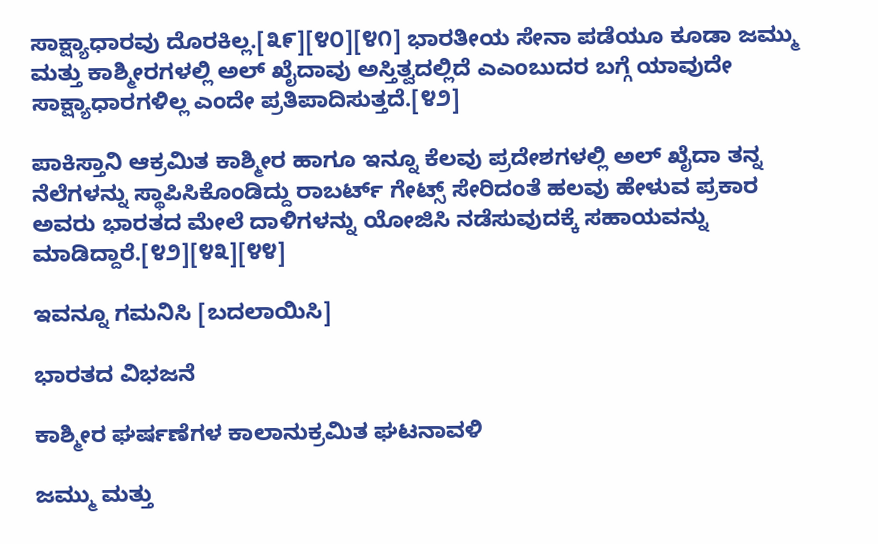ಸಾಕ್ಷ್ಯಾಧಾರವು ದೊರಕಿಲ್ಲ.[೩೯][೪೦][೪೧] ಭಾರತೀಯ ಸೇನಾ ಪಡೆಯೂ ಕೂಡಾ ಜಮ್ಮು ಮತ್ತು ಕಾಶ್ಮೀರಗಳಲ್ಲಿ ಅಲ್‌ ಖೈದಾವು ಅಸ್ತಿತ್ವದಲ್ಲಿದೆ ಎಎಂಬುದರ ಬಗ್ಗೆ ಯಾವುದೇ ಸಾಕ್ಷ್ಯಾಧಾರಗಳಿಲ್ಲ ಎಂದೇ ಪ್ರತಿಪಾದಿಸುತ್ತದೆ.[೪೨]

ಪಾಕಿಸ್ತಾನಿ ಆಕ್ರಮಿತ ಕಾಶ್ಮೀರ ಹಾಗೂ ಇನ್ನೂ ಕೆಲವು ಪ್ರದೇಶಗಳಲ್ಲಿ ಅಲ್ ಖೈದಾ ತನ್ನ ನೆಲೆಗಳನ್ನು ಸ್ಥಾಪಿಸಿಕೊಂಡಿದ್ದು ರಾಬರ್ಟ್‌ ಗೇಟ್ಸ್‌ ಸೇರಿದಂತೆ ಹಲವು ಹೇಳುವ ಪ್ರಕಾರ ಅವರು ಭಾರತದ ಮೇಲೆ ದಾಳಿಗಳನ್ನು ಯೋಜಿಸಿ ನಡೆಸುವುದಕ್ಕೆ ಸಹಾಯವನ್ನು ಮಾಡಿದ್ದಾರೆ.[೪೨][೪೩][೪೪]

ಇವನ್ನೂ ಗಮನಿಸಿ [ಬದಲಾಯಿಸಿ]

ಭಾರತದ ವಿಭಜನೆ

ಕಾಶ್ಮೀರ ಘರ್ಷಣೆಗಳ ಕಾಲಾನುಕ್ರಮಿತ ಘಟನಾವಳಿ

ಜಮ್ಮು ಮತ್ತು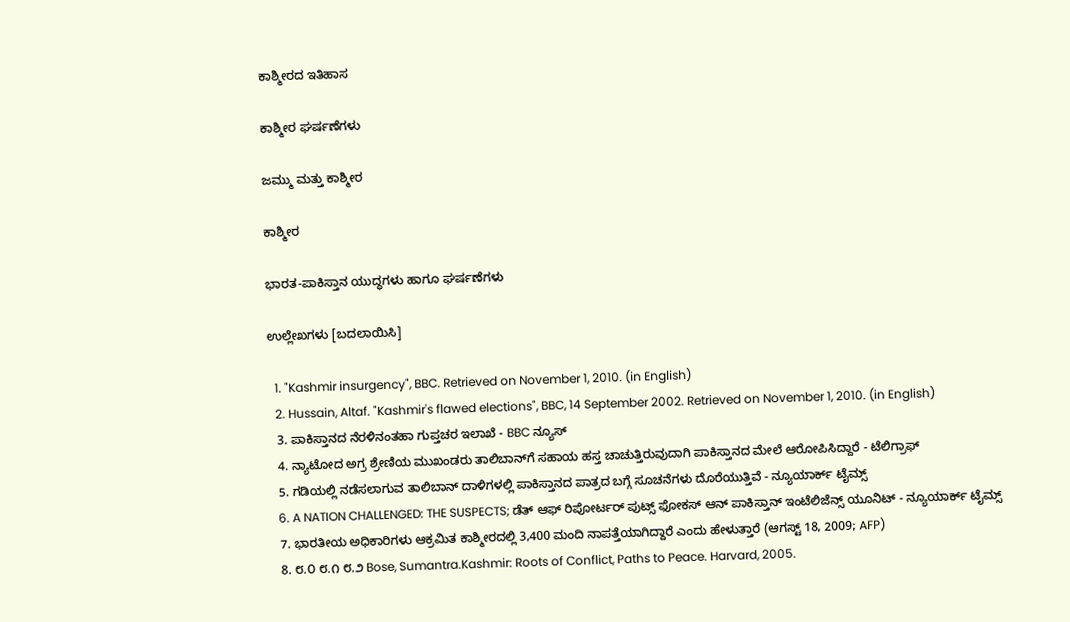ಕಾಶ್ಮೀರದ ಇತಿಹಾಸ

ಕಾಶ್ಮೀರ ಘರ್ಷಣೆಗಳು

ಜಮ್ಮು ಮತ್ತು ಕಾಶ್ಮೀರ

ಕಾಶ್ಮೀರ

ಭಾರತ-ಪಾಕಿಸ್ತಾನ ಯುದ್ಧಗಳು ಹಾಗೂ ಘರ್ಷಣೆಗಳು

ಉಲ್ಲೇಖಗಳು‌ [ಬದಲಾಯಿಸಿ]

  1. "Kashmir insurgency", BBC. Retrieved on November 1, 2010. (in English)
  2. Hussain, Altaf. "Kashmir's flawed elections", BBC, 14 September 2002. Retrieved on November 1, 2010. (in English)
  3. ಪಾಕಿಸ್ತಾನದ ನೆರಳಿನಂತಹಾ ಗುಪ್ತಚರ ಇಲಾಖೆ - BBC ನ್ಯೂಸ್‌
  4. ನ್ಯಾಟೋದ ಅಗ್ರ ಶ್ರೇಣಿಯ ಮುಖಂಡರು ತಾಲಿಬಾನ್‌ಗೆ ಸಹಾಯ ಹಸ್ತ ಚಾಚುತ್ತಿರುವುದಾಗಿ ಪಾಕಿಸ್ತಾನದ ಮೇಲೆ ಆರೋಪಿಸಿದ್ದಾರೆ - ಟೆಲಿಗ್ರಾಫ್‌
  5. ಗಡಿಯಲ್ಲಿ ನಡೆಸಲಾಗುವ ತಾಲಿಬಾನ್‌ ದಾಳಿಗಳಲ್ಲಿ ಪಾಕಿಸ್ತಾನದ ಪಾತ್ರದ ಬಗ್ಗೆ ಸೂಚನೆಗಳು ದೊರೆಯುತ್ತಿವೆ - ನ್ಯೂಯಾರ್ಕ್‌ ಟೈಮ್ಸ್
  6. A NATION CHALLENGED: THE SUSPECTS; ಡೆತ್‌ ಆಫ್‌ ರಿಪೋರ್ಟರ್‌ ಪುಟ್ಸ್‌ ಫೋಕಸ್‌ ಆನ್ ಪಾಕಿಸ್ತಾನ್‌ ಇಂಟೆಲಿಜೆನ್ಸ್‌ ಯೂನಿಟ್ - ನ್ಯೂಯಾರ್ಕ್‌ ಟೈಮ್ಸ್
  7. ಭಾರತೀಯ ಅಧಿಕಾರಿಗಳು ಆಕ್ರಮಿತ ಕಾಶ್ಮೀರದಲ್ಲಿ 3,400 ಮಂದಿ ನಾಪತ್ತೆಯಾಗಿದ್ದಾರೆ ಎಂದು ಹೇಳುತ್ತಾರೆ (ಆಗಸ್ಟ್‌ 18, 2009; AFP)
  8. ೮.೦ ೮.೧ ೮.೨ Bose, Sumantra.Kashmir: Roots of Conflict, Paths to Peace. Harvard, 2005.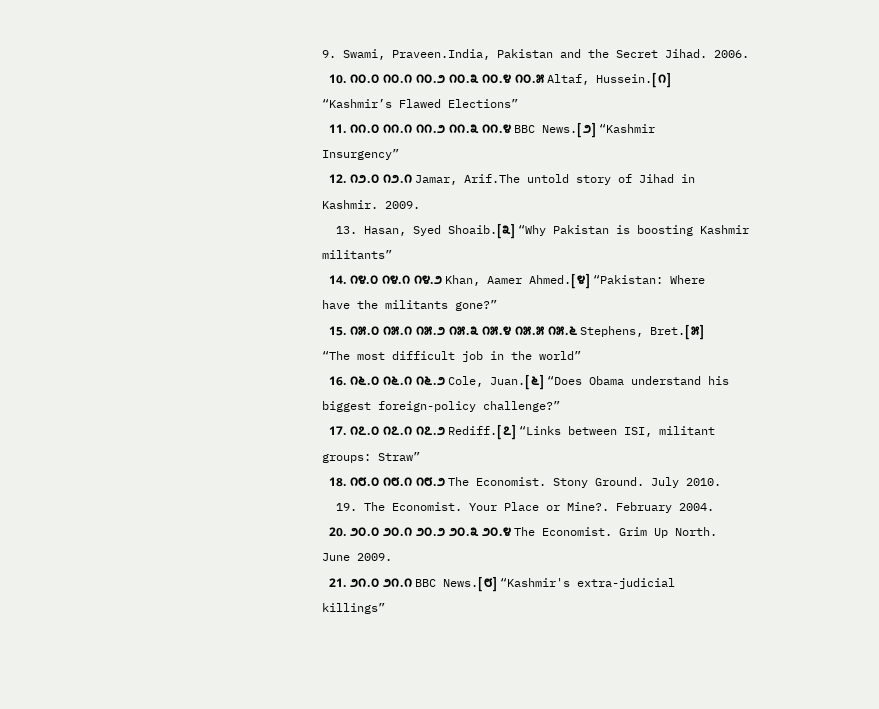9. Swami, Praveen.India, Pakistan and the Secret Jihad. 2006.
  10. ೧೦.೦ ೧೦.೧ ೧೦.೨ ೧೦.೩ ೧೦.೪ ೧೦.೫ Altaf, Hussein.[೧] “Kashmir’s Flawed Elections”
  11. ೧೧.೦ ೧೧.೧ ೧೧.೨ ೧೧.೩ ೧೧.೪ BBC News.[೨] “Kashmir Insurgency”
  12. ೧೨.೦ ೧೨.೧ Jamar, Arif.The untold story of Jihad in Kashmir. 2009.
  13. Hasan, Syed Shoaib.[೩] “Why Pakistan is boosting Kashmir militants”
  14. ೧೪.೦ ೧೪.೧ ೧೪.೨ Khan, Aamer Ahmed.[೪] “Pakistan: Where have the militants gone?”
  15. ೧೫.೦ ೧೫.೧ ೧೫.೨ ೧೫.೩ ೧೫.೪ ೧೫.೫ ೧೫.೬ Stephens, Bret.[೫] “The most difficult job in the world”
  16. ೧೬.೦ ೧೬.೧ ೧೬.೨ Cole, Juan.[೬] “Does Obama understand his biggest foreign-policy challenge?”
  17. ೧೭.೦ ೧೭.೧ ೧೭.೨ Rediff.[೭] “Links between ISI, militant groups: Straw”
  18. ೧೮.೦ ೧೮.೧ ೧೮.೨ The Economist. Stony Ground. July 2010.
  19. The Economist. Your Place or Mine?. February 2004.
  20. ೨೦.೦ ೨೦.೧ ೨೦.೨ ೨೦.೩ ೨೦.೪ The Economist. Grim Up North. June 2009.
  21. ೨೧.೦ ೨೧.೧ BBC News.[೮] “Kashmir's extra-judicial killings”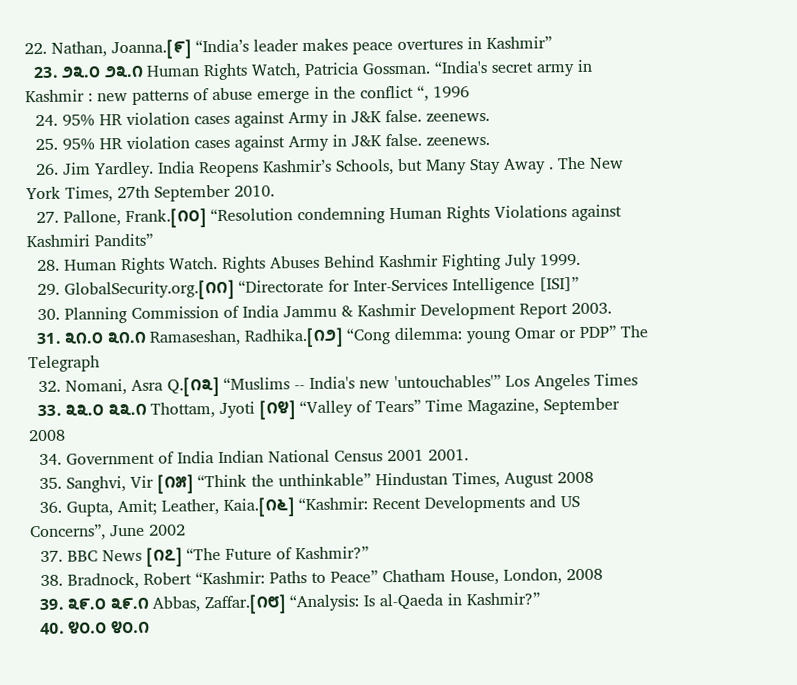22. Nathan, Joanna.[೯] “India’s leader makes peace overtures in Kashmir”
  23. ೨೩.೦ ೨೩.೧ Human Rights Watch, Patricia Gossman. “India's secret army in Kashmir : new patterns of abuse emerge in the conflict “, 1996
  24. 95% HR violation cases against Army in J&K false. zeenews.
  25. 95% HR violation cases against Army in J&K false. zeenews.
  26. Jim Yardley. India Reopens Kashmir’s Schools, but Many Stay Away . The New York Times, 27th September 2010.
  27. Pallone, Frank.[೧೦] “Resolution condemning Human Rights Violations against Kashmiri Pandits”
  28. Human Rights Watch. Rights Abuses Behind Kashmir Fighting July 1999.
  29. GlobalSecurity.org.[೧೧] “Directorate for Inter-Services Intelligence [ISI]”
  30. Planning Commission of India Jammu & Kashmir Development Report 2003.
  31. ೩೧.೦ ೩೧.೧ Ramaseshan, Radhika.[೧೨] “Cong dilemma: young Omar or PDP” The Telegraph
  32. Nomani, Asra Q.[೧೩] “Muslims -- India's new 'untouchables'” Los Angeles Times
  33. ೩೩.೦ ೩೩.೧ Thottam, Jyoti [೧೪] “Valley of Tears” Time Magazine, September 2008
  34. Government of India Indian National Census 2001 2001.
  35. Sanghvi, Vir [೧೫] “Think the unthinkable” Hindustan Times, August 2008
  36. Gupta, Amit; Leather, Kaia.[೧೬] “Kashmir: Recent Developments and US Concerns”, June 2002
  37. BBC News [೧೭] “The Future of Kashmir?”
  38. Bradnock, Robert “Kashmir: Paths to Peace” Chatham House, London, 2008
  39. ೩೯.೦ ೩೯.೧ Abbas, Zaffar.[೧೮] “Analysis: Is al-Qaeda in Kashmir?”
  40. ೪೦.೦ ೪೦.೧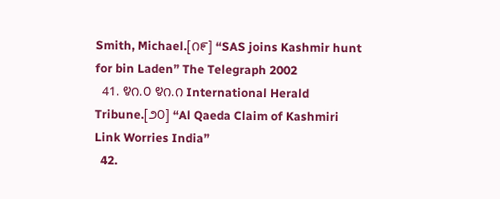Smith, Michael.[೧೯] “SAS joins Kashmir hunt for bin Laden” The Telegraph 2002
  41. ೪೧.೦ ೪೧.೧ International Herald Tribune.[೨೦] “Al Qaeda Claim of Kashmiri Link Worries India”
  42.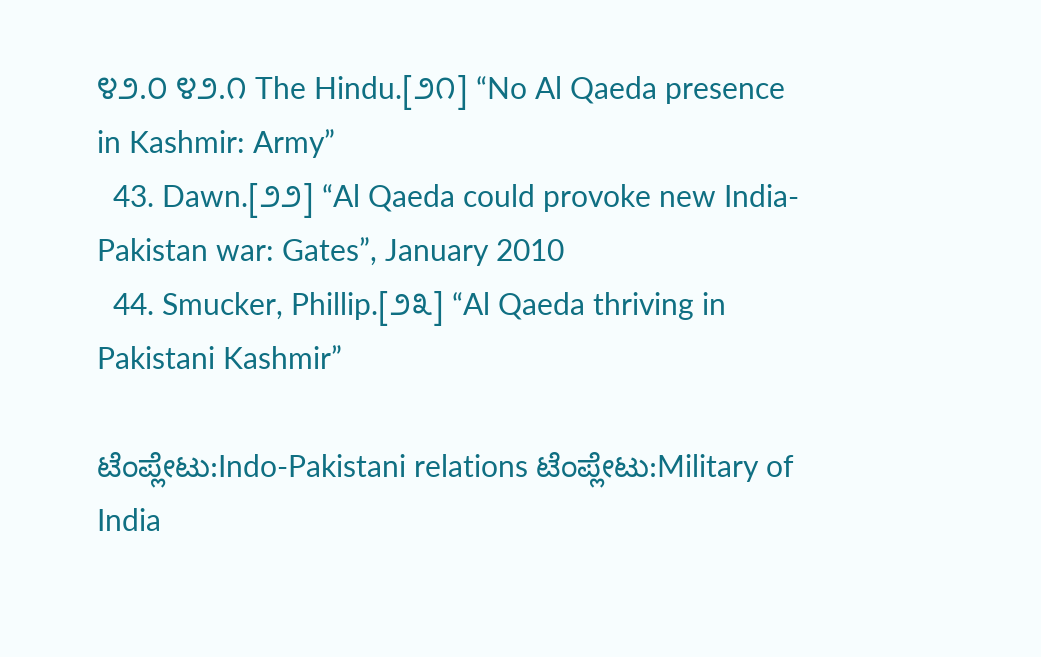೪೨.೦ ೪೨.೧ The Hindu.[೨೧] “No Al Qaeda presence in Kashmir: Army”
  43. Dawn.[೨೨] “Al Qaeda could provoke new India-Pakistan war: Gates”, January 2010
  44. Smucker, Phillip.[೨೩] “Al Qaeda thriving in Pakistani Kashmir”

ಟೆಂಪ್ಲೇಟು:Indo-Pakistani relations ಟೆಂಪ್ಲೇಟು:Military of India